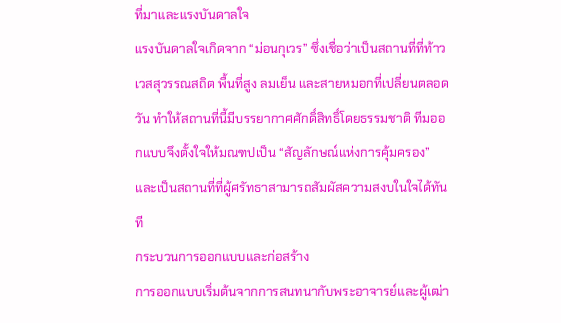ที่มาและแรงบันดาลใจ
แรงบันดาลใจเกิดจาก “ม่อนกุเวร” ซึ่งเชื่อว่าเป็นสถานที่ที่ท้าวเวสสุวรรณสถิต พื้นที่สูง ลมเย็น และสายหมอกที่เปลี่ยนตลอดวัน ทำให้สถานที่นี้มีบรรยากาศศักดิ์สิทธิ์โดยธรรมชาติ ทีมออกแบบจึงตั้งใจให้มณฑปเป็น “สัญลักษณ์แห่งการคุ้มครอง” และเป็นสถานที่ที่ผู้ศรัทธาสามารถสัมผัสความสงบในใจได้ทันที
กระบวนการออกแบบและก่อสร้าง
การออกแบบเริ่มต้นจากการสนทนากับพระอาจารย์และผู้เฒ่า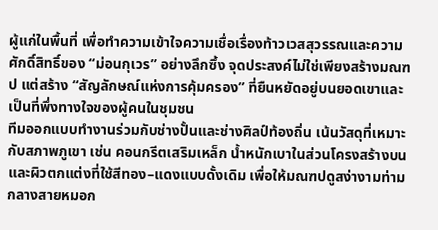ผู้แก่ในพื้นที่ เพื่อทำความเข้าใจความเชื่อเรื่องท้าวเวสสุวรรณและความศักดิ์สิทธิ์ของ “ม่อนกุเวร” อย่างลึกซึ้ง จุดประสงค์ไม่ใช่เพียงสร้างมณฑป แต่สร้าง “สัญลักษณ์แห่งการคุ้มครอง” ที่ยืนหยัดอยู่บนยอดเขาและเป็นที่พึ่งทางใจของผู้คนในชุมชน
ทีมออกแบบทำงานร่วมกับช่างปั้นและช่างศิลป์ท้องถิ่น เน้นวัสดุที่เหมาะกับสภาพภูเขา เช่น คอนกรีตเสริมเหล็ก น้ำหนักเบาในส่วนโครงสร้างบน และผิวตกแต่งที่ใช้สีทอง–แดงแบบดั้งเดิม เพื่อให้มณฑปดูสง่างามท่ามกลางสายหมอก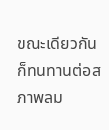ขณะเดียวกันก็ทนทานต่อสภาพลม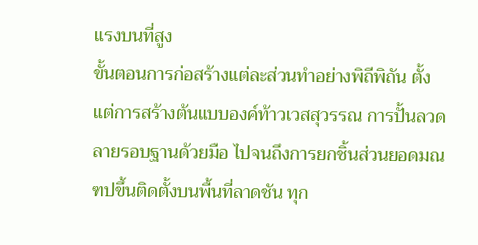แรงบนที่สูง
ขั้นตอนการก่อสร้างแต่ละส่วนทำอย่างพิถีพิถัน ตั้งแต่การสร้างต้นแบบองค์ท้าวเวสสุวรรณ การปั้นลวดลายรอบฐานด้วยมือ ไปจนถึงการยกชิ้นส่วนยอดมณฑปขึ้นติดตั้งบนพื้นที่ลาดชัน ทุก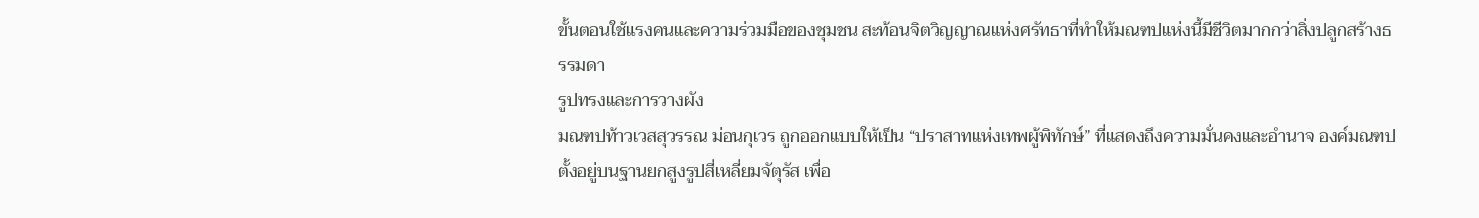ขั้นตอนใช้แรงคนและความร่วมมือของชุมชน สะท้อนจิตวิญญาณแห่งศรัทธาที่ทำให้มณฑปแห่งนี้มีชีวิตมากกว่าสิ่งปลูกสร้างธรรมดา
รูปทรงและการวางผัง
มณฑปท้าวเวสสุวรรณ ม่อนกุเวร ถูกออกแบบให้เป็น “ปราสาทแห่งเทพผู้พิทักษ์” ที่แสดงถึงความมั่นคงและอำนาจ องค์มณฑปตั้งอยู่บนฐานยกสูงรูปสี่เหลี่ยมจัตุรัส เพื่อ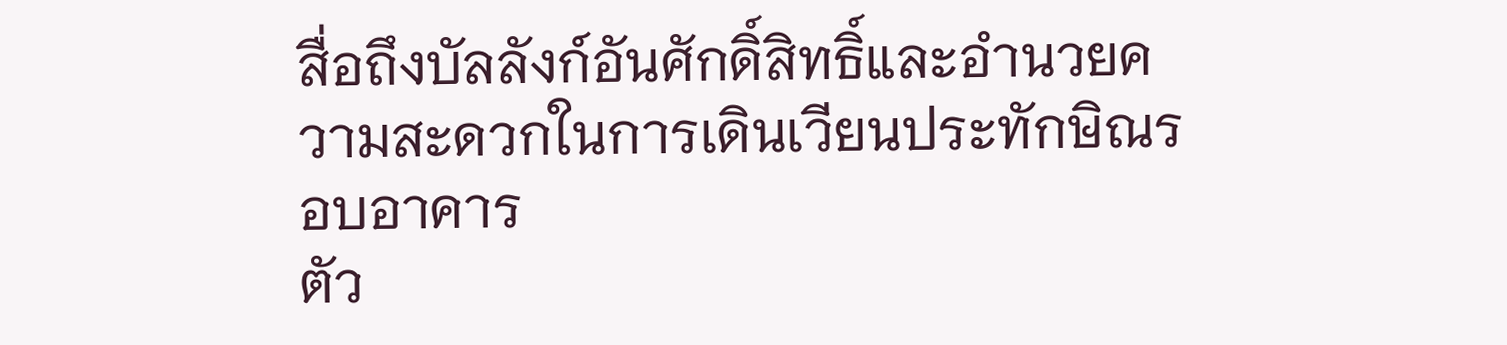สื่อถึงบัลลังก์อันศักดิ์สิทธิ์และอำนวยความสะดวกในการเดินเวียนประทักษิณรอบอาคาร
ตัว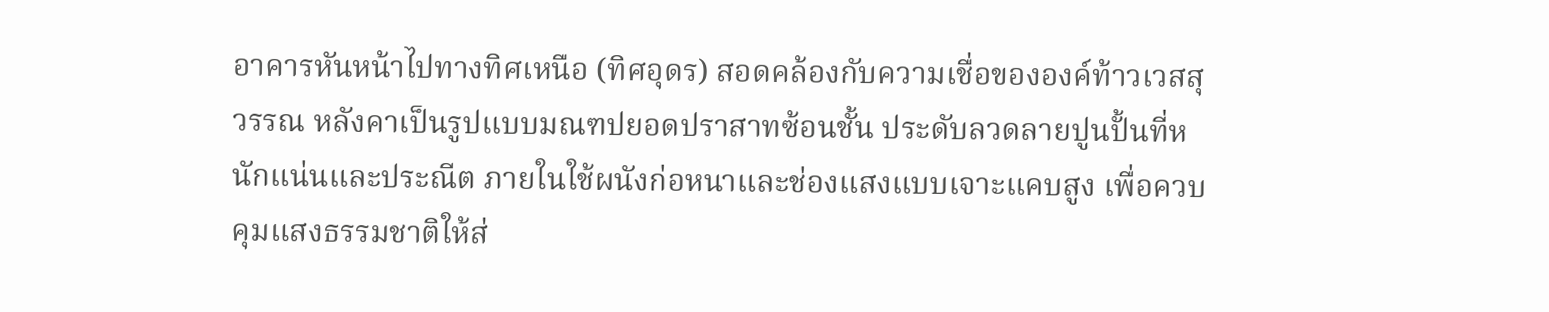อาคารหันหน้าไปทางทิศเหนือ (ทิศอุดร) สอดคล้องกับความเชื่อขององค์ท้าวเวสสุวรรณ หลังคาเป็นรูปแบบมณฑปยอดปราสาทซ้อนชั้น ประดับลวดลายปูนปั้นที่หนักแน่นและประณีต ภายในใช้ผนังก่อหนาและช่องแสงแบบเจาะแคบสูง เพื่อควบคุมแสงธรรมชาติให้ส่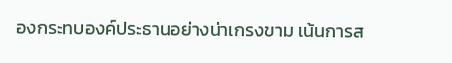องกระทบองค์ประธานอย่างน่าเกรงขาม เน้นการส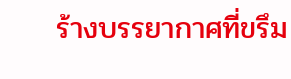ร้างบรรยากาศที่ขรึม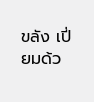ขลัง เปี่ยมด้ว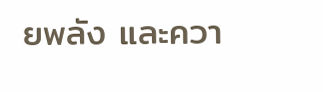ยพลัง และควา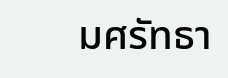มศรัทธา